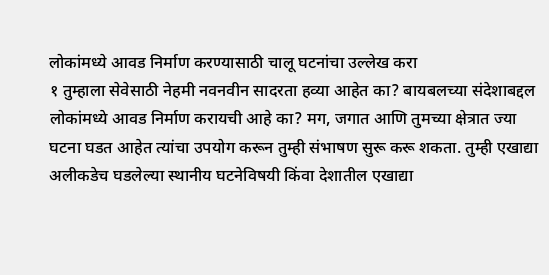लोकांमध्ये आवड निर्माण करण्यासाठी चालू घटनांचा उल्लेख करा
१ तुम्हाला सेवेसाठी नेहमी नवनवीन सादरता हव्या आहेत का? बायबलच्या संदेशाबद्दल लोकांमध्ये आवड निर्माण करायची आहे का? मग, जगात आणि तुमच्या क्षेत्रात ज्या घटना घडत आहेत त्यांचा उपयोग करून तुम्ही संभाषण सुरू करू शकता. तुम्ही एखाद्या अलीकडेच घडलेल्या स्थानीय घटनेविषयी किंवा देशातील एखाद्या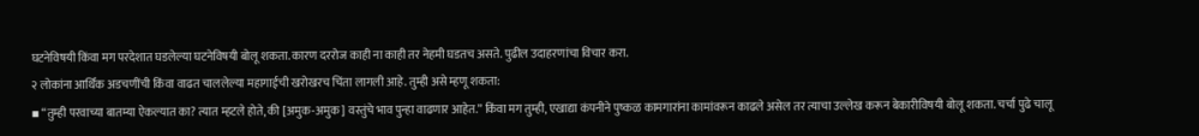घटनेविषयी किंवा मग परदेशात घडलेल्या घटनेविषयी बोलू शकता. कारण दररोज काही ना काही तर नेहमी घडतच असते. पुढील उदाहरणांचा विचार करा.
२ लोकांना आर्थिक अडचणींची किंवा वाढत चाललेल्या महागाईची खरोखरच चिंता लागली आहे. तुम्ही असे म्हणू शकता:
▪ “तुम्ही परवाच्या बातम्या ऐकल्यात का? त्यात म्हटले होते, की [अमुक-अमुक] वस्तुंचे भाव पुन्हा वाढणार आहेत.” किंवा मग तुम्ही, एखाद्या कंपनीने पुष्कळ कामगारांना कामांवरून काढले असेल तर त्याचा उल्लेख करून बेकारीविषयी बोलू शकता. चर्चा पुढे चालू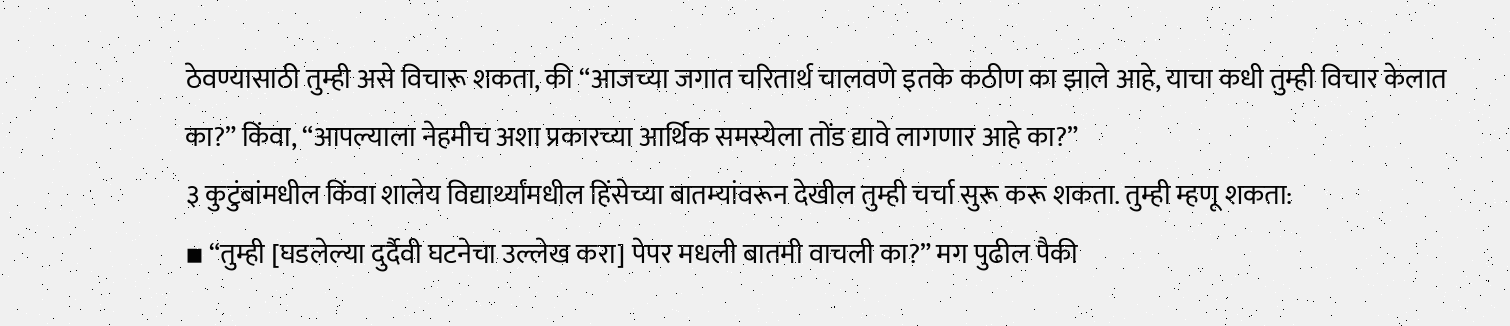ठेवण्यासाठी तुम्ही असे विचारू शकता, की “आजच्या जगात चरितार्थ चालवणे इतके कठीण का झाले आहे, याचा कधी तुम्ही विचार केलात का?” किंवा, “आपल्याला नेहमीच अशा प्रकारच्या आर्थिक समस्येला तोंड द्यावे लागणार आहे का?”
३ कुटुंबांमधील किंवा शालेय विद्यार्थ्यांमधील हिंसेच्या बातम्यांवरून देखील तुम्ही चर्चा सुरू करू शकता. तुम्ही म्हणू शकता:
▪ “तुम्ही [घडलेल्या दुर्दैवी घटनेचा उल्लेख करा] पेपर मधली बातमी वाचली का?” मग पुढील पैकी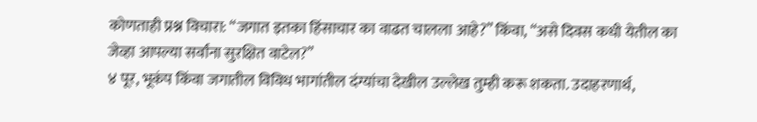कोणताही प्रश्न विचारा: “जगात इतका हिंसाचार का वाढत चालला आहे?” किंवा, “असे दिवस कधी येतील का जेव्हा आपल्या सर्वांना सुरक्षित वाटेल?”
४ पूर, भूकंप किंवा जगातील विविध भागांतील दंग्यांचा देखील उल्लेख तुम्ही करू शकता. उदाहरणार्थ,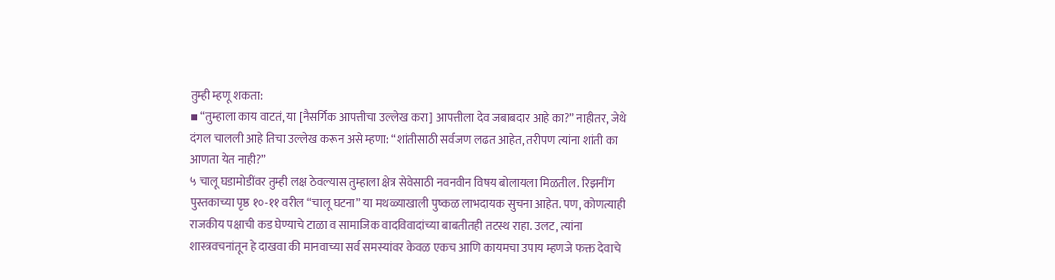तुम्ही म्हणू शकता:
▪ “तुम्हाला काय वाटतं, या [नैसर्गिक आपत्तीचा उल्लेख करा] आपत्तीला देव जबाबदार आहे का?” नाहीतर, जेथे दंगल चालली आहे तिचा उल्लेख करून असे म्हणा: “शांतीसाठी सर्वजण लढत आहेत, तरीपण त्यांना शांती का आणता येत नाही?”
५ चालू घडामोडींवर तुम्ही लक्ष ठेवल्यास तुम्हाला क्षेत्र सेवेसाठी नवनवीन विषय बोलायला मिळतील. रिझनींग पुस्तकाच्या पृष्ठ १०-११ वरील “चालू घटना” या मथळ्याखाली पुष्कळ लाभदायक सुचना आहेत. पण, कोणत्याही राजकीय पक्षाची कड घेण्याचे टाळा व सामाजिक वादविवादांच्या बाबतीतही तटस्थ राहा. उलट, त्यांना शास्त्रवचनांतून हे दाखवा की मानवाच्या सर्व समस्यांवर केवळ एकच आणि कायमचा उपाय म्हणजे फक्त देवाचे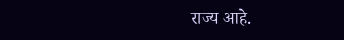राज्य आहे.